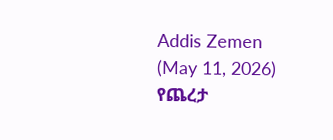Addis Zemen (May 11, 2026)
የጨረታ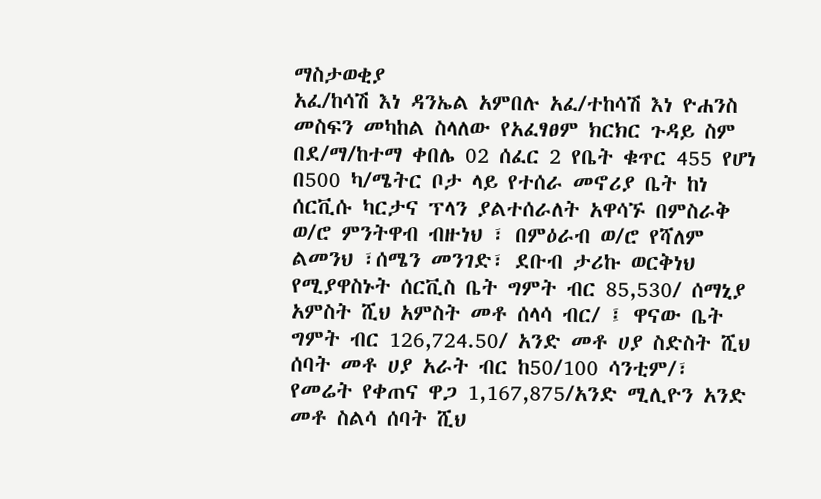ማስታወቂያ
አፈ/ከሳሽ እነ ዳንኤል አምበሉ አፈ/ተከሳሽ እነ ዮሐንስ መስፍን መካከል ስላለው የአፈፃፀም ክርክር ጉዳይ ስም በደ/ማ/ከተማ ቀበሌ 02 ሰፈር 2 የቤት ቁጥር 455 የሆነ በ500 ካ/ሜትር ቦታ ላይ የተሰራ መኖሪያ ቤት ከነ ሰርቪሱ ካርታና ፕላን ያልተሰራለት አዋሳኙ በምስራቅ ወ/ሮ ምንትዋብ ብዙነህ ፣ በምዕራብ ወ/ሮ የሻለም ልመንህ ፣ሰሜን መንገድ፣ ደቡብ ታሪኩ ወርቅነህ የሚያዋስኑት ሰርቪስ ቤት ግምት ብር 85,530/ ሰማኒያ አምስት ሺህ አምስት መቶ ሰላሳ ብር/ ፤ ዋናው ቤት ግምት ብር 126,724.50/ አንድ መቶ ሀያ ስድስት ሺህ ሰባት መቶ ሀያ አራት ብር ከ50/100 ሳንቲም/፣ የመሬት የቀጠና ዋጋ 1,167,875/አንድ ሚሊዮን አንድ መቶ ስልሳ ሰባት ሺህ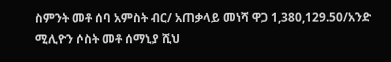ስምንት መቶ ሰባ አምስት ብር/ አጠቃላይ መነሻ ዋጋ 1,380,129.50/አንድ ሚሊዮን ሶስት መቶ ሰማኒያ ሺህ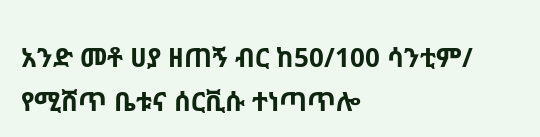አንድ መቶ ሀያ ዘጠኝ ብር ከ50/100 ሳንቲም/ የሚሸጥ ቤቱና ሰርቪሱ ተነጣጥሎ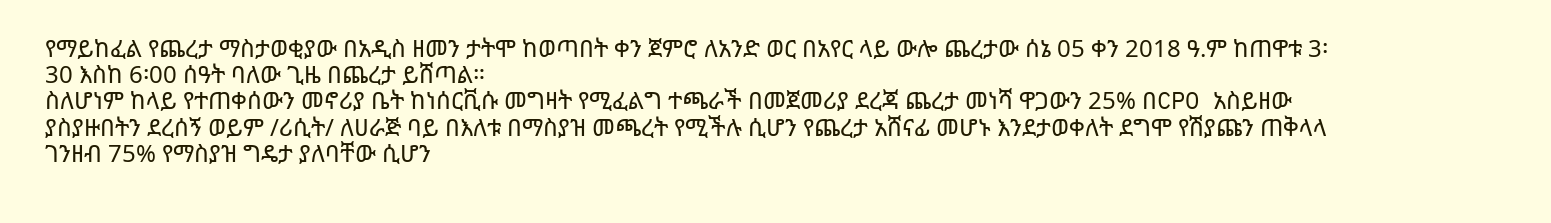የማይከፈል የጨረታ ማስታወቂያው በአዲስ ዘመን ታትሞ ከወጣበት ቀን ጀምሮ ለአንድ ወር በአየር ላይ ውሎ ጨረታው ሰኔ 05 ቀን 2018 ዓ.ም ከጠዋቱ 3፡30 እስከ 6፡00 ሰዓት ባለው ጊዜ በጨረታ ይሸጣል።
ስለሆነም ከላይ የተጠቀሰውን መኖሪያ ቤት ከነሰርቪሱ መግዛት የሚፈልግ ተጫራች በመጀመሪያ ደረጃ ጨረታ መነሻ ዋጋውን 25% በCPO አስይዘው ያስያዙበትን ደረሰኝ ወይም /ሪሲት/ ለሀራጅ ባይ በእለቱ በማስያዝ መጫረት የሚችሉ ሲሆን የጨረታ አሸናፊ መሆኑ እንደታወቀለት ደግሞ የሽያጩን ጠቅላላ ገንዘብ 75% የማስያዝ ግዴታ ያለባቸው ሲሆን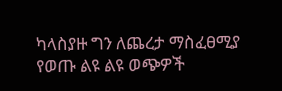ካላስያዙ ግን ለጨረታ ማስፈፀሚያ የወጡ ልዩ ልዩ ወጭዎች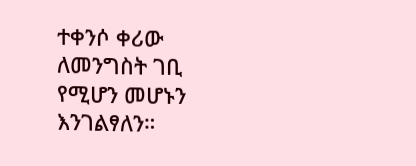ተቀንሶ ቀሪው ለመንግስት ገቢ የሚሆን መሆኑን እንገልፃለን።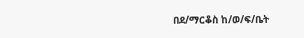በደ/ማርቆስ ከ/ወ/ፍ/ቤት